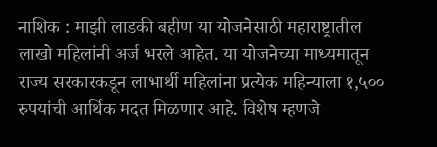नाशिक : माझी लाडकी बहीण या योजनेसाठी महाराष्ट्रातील लाखो महिलांनी अर्ज भरले आहेत. या योजनेच्या माध्यमातून राज्य सरकारकडून लाभार्थी महिलांना प्रत्येक महिन्याला १,५०० रुपयांची आर्थिक मदत मिळणार आहे. विशेष म्हणजे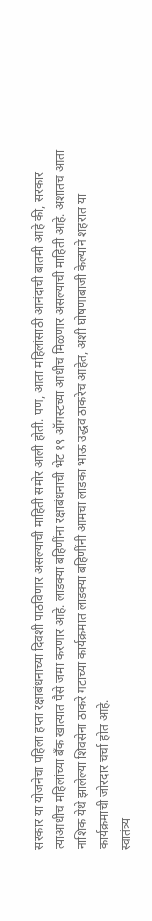सरकार या योजनेचा पहिला हप्ता रक्षाबंधनाच्या दिवशी पाठविणार असल्याची माहिती समोर आली होती. पण, आता महिलांसाठी आनंदाची बातमी आहे की, सरकार त्याआधीच महिलांच्या बँक खात्यात पैसे जमा करणार आहे. लाडक्या बहिणींना रक्षाबंधनाची भेट १९ ऑगस्टच्या आधीच मिळणार असल्याची माहिती आहे. अशातच आता नाशिक येथे झालेल्या शिवसेना ठाकरे गटाच्या कार्यक्रमात लाडक्या बहिणींनी आमचा लाडका भाऊ उद्धव ठाकरेच आहेत, अशी घोषणाबाजी केल्याने शहरात या कार्यक्रमाची जोरदार चर्चा होत आहे.
स्वातंत्र्य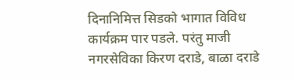दिनानिमित्त सिडको भागात विविध कार्यक्रम पार पडले. परंतु माजी नगरसेविका किरण दराडे, बाळा दराडे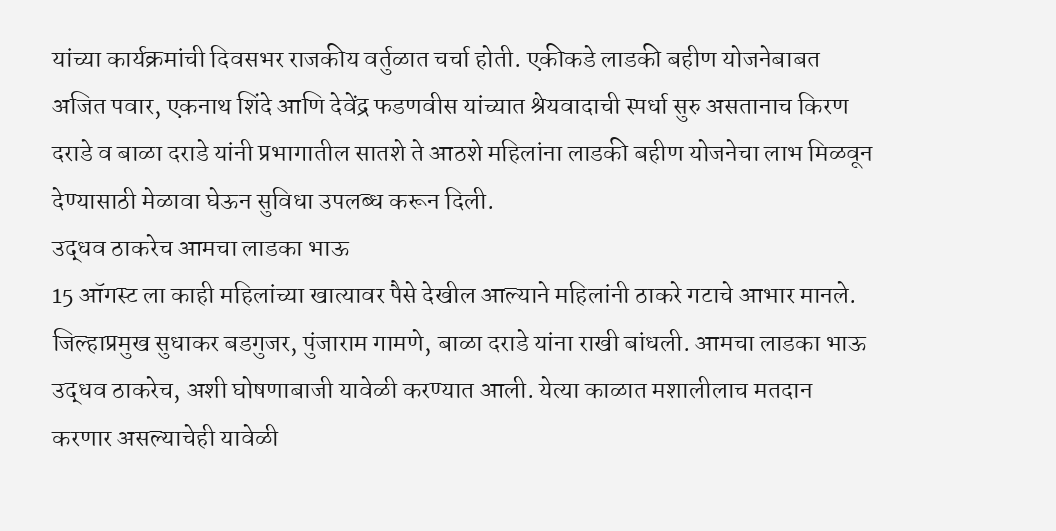यांच्या कार्यक्रमांची दिवसभर राजकीय वर्तुळात चर्चा होती. एकीकडे लाडकी बहीण योजनेबाबत अजित पवार, एकनाथ शिंदे आणि देवेंद्र फडणवीस यांच्यात श्रेयवादाची स्पर्धा सुरु असतानाच किरण दराडे व बाळा दराडे यांनी प्रभागातील सातशे ते आठशे महिलांना लाडकी बहीण योजनेचा लाभ मिळवून देण्यासाठी मेळावा घेऊन सुविधा उपलब्ध करून दिली.
उद्धव ठाकरेच आमचा लाडका भाऊ
15 ऑगस्ट ला काही महिलांच्या खात्यावर पैसे देखील आल्याने महिलांनी ठाकरे गटाचे आभार मानले. जिल्हाप्रमुख सुधाकर बडगुजर, पुंजाराम गामणे, बाळा दराडे यांना राखी बांधली. आमचा लाडका भाऊ उद्धव ठाकरेच, अशी घोषणाबाजी यावेळी करण्यात आली. येत्या काळात मशालीलाच मतदान करणार असल्याचेही यावेळी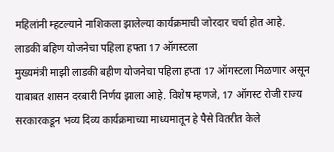महिलांनी म्हटल्याने नाशिकला झालेल्या कार्यक्रमाची जोरदार चर्चा होत आहे.
लाडकी बहिण योजनेचा पहिला हफ्ता 17 ऑगस्टला
मुख्यमंत्री माझी लाडकी बहीण योजनेचा पहिला हप्ता 17 ऑगस्टला मिळणार असून याबाबत शासन दरबारी निर्णय झाला आहे. विशेष म्हणजे, 17 ऑगस्ट रोजी राज्य सरकारकडून भव्य दिव्य कार्यक्रमाच्या माध्यमातून हे पैसे वितरीत केले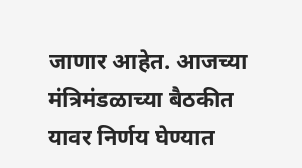जाणार आहेत. आजच्या मंत्रिमंडळाच्या बैठकीत यावर निर्णय घेण्यात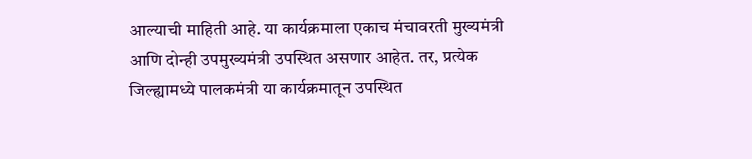आल्याची माहिती आहे. या कार्यक्रमाला एकाच मंचावरती मुख्यमंत्री आणि दोन्ही उपमुख्यमंत्री उपस्थित असणार आहेत. तर, प्रत्येक जिल्ह्यामध्ये पालकमंत्री या कार्यक्रमातून उपस्थित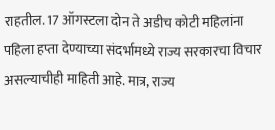राहतील. 17 ऑगस्टला दोन ते अडीच कोटी महिलांना पहिला हप्ता देण्याच्या संदर्भामध्ये राज्य सरकारचा विचार असल्याचीही माहिती आहे. मात्र, राज्य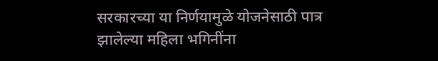सरकारच्या या निर्णयामुळे योजनेसाठी पात्र झालेल्या महिला भगिनींना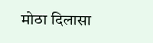मोठा दिलासा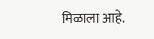मिळाला आहे.